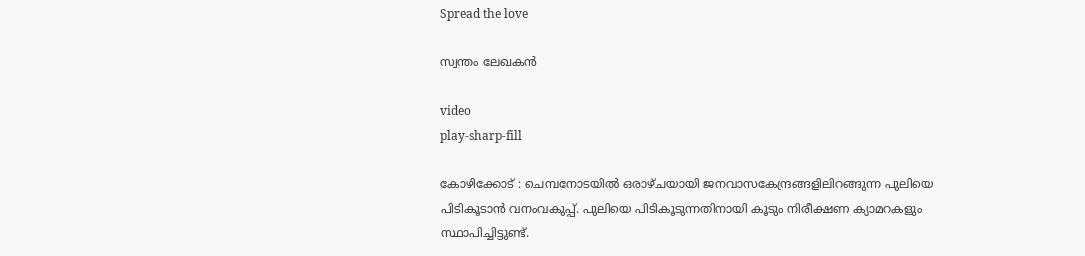Spread the love

സ്വന്തം ലേഖകൻ

video
play-sharp-fill

കോഴിക്കോട് : ചെമ്പനോടയിൽ ഒരാഴ്ചയായി ജനവാസകേന്ദ്രങ്ങളിലിറങ്ങുന്ന പുലിയെ പിടികൂടാൻ വനംവകുപ്പ്. പുലിയെ പിടികൂടുന്നതിനായി കൂടും നിരീക്ഷണ ക്യാമറകളും സ്ഥാപിച്ചിട്ടുണ്ട്.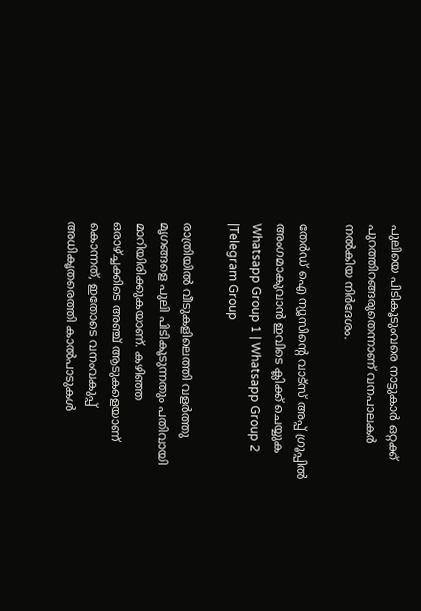പുലിയെ പിടികൂടുംവരെ നാട്ടുകാർ ഒറ്റക്ക് പുറത്തിറങ്ങരുതെന്നാണ് വനപാലകർ നൽകിയ നിർദേശം.

തേർഡ് ഐ ന്യൂസിന്റെ വാട്സ് അപ്പ് ഗ്രൂപ്പിൽ അംഗമാകുവാൻ ഇവിടെ ക്ലിക്ക് ചെയ്യുക
Whatsapp Group 1 | Whatsapp Group 2 |Telegram Group

രാത്രിയിൽ വീടുകളിലെത്തി വളർത്തു മൃഗങ്ങളെ പുലി പിടികൂടുന്നതും പതിവായി മാറിയിരിക്കുകയാണ്. കഴിഞ്ഞ ഒരാഴ്ച്ചക്കിടെ അഞ്ച് ആടുകളെയാണ് കൊന്നത്, ഇതോടെ വനംവകുപ്പ് അധികൃതരെത്തി കാൽപാടുകൾ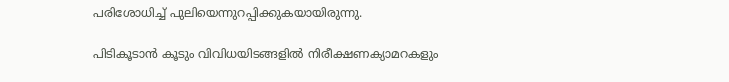പരിശോധിച്ച് പുലിയെന്നുറപ്പിക്കുകയായിരുന്നു.

പിടികൂടാൻ കൂടും വിവിധയിടങ്ങളിൽ നിരീക്ഷണക്യാമറകളും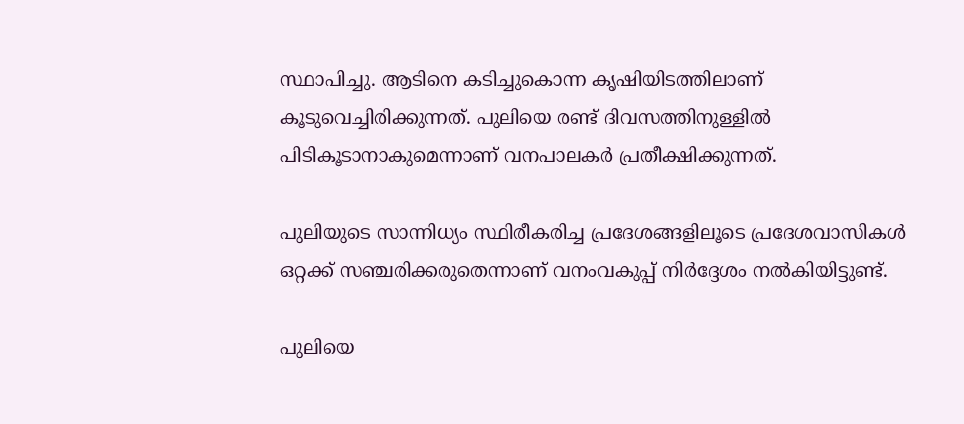സ്ഥാപിച്ചു. ആടിനെ കടിച്ചുകൊന്ന കൃഷിയിടത്തിലാണ് കൂടുവെച്ചിരിക്കുന്നത്. പുലിയെ രണ്ട് ദിവസത്തിനുള്ളിൽ പിടികൂടാനാകുമെന്നാണ് വനപാലകർ പ്രതീക്ഷിക്കുന്നത്.

പുലിയുടെ സാന്നിധ്യം സ്ഥിരീകരിച്ച പ്രദേശങ്ങളിലൂടെ പ്രദേശവാസികൾ ഒറ്റക്ക് സഞ്ചരിക്കരുതെന്നാണ് വനംവകുപ്പ് നിർദ്ദേശം നൽകിയിട്ടുണ്ട്.

പുലിയെ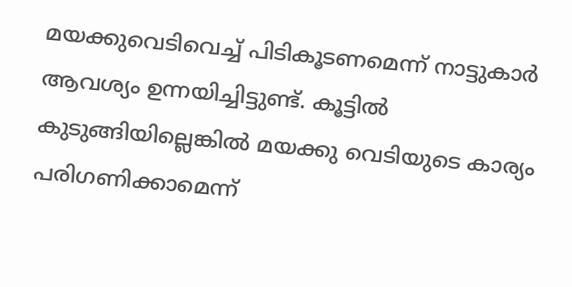മയക്കുവെടിവെച്ച് പിടികൂടണമെന്ന് നാട്ടുകാർ ആവശ്യം ഉന്നയിച്ചിട്ടുണ്ട്. കൂട്ടിൽ കുടുങ്ങിയില്ലെങ്കിൽ മയക്കു വെടിയുടെ കാര്യം പരിഗണിക്കാമെന്ന്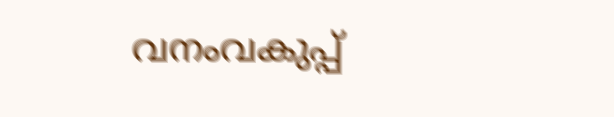വനംവകുപ്പ്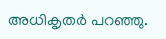അധികൃതർ പറഞ്ഞു.